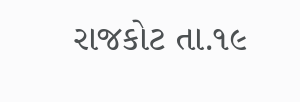રાજકોટ તા.૧૯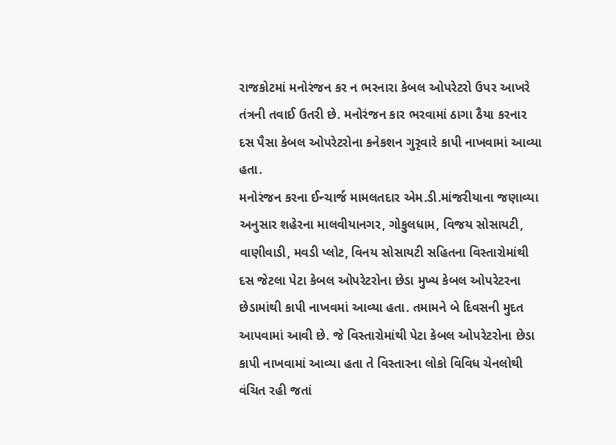રાજકોટમાં મનોરંજન કર ન ભરનારા કેબલ ઓપરેટરો ઉપર આખરે તંત્રની તવાઈ ઉતરી છે. મનોરંજન કાર ભરવામાં ઠાગા ઠૈયા કરનાર દસ પૈસા કેબલ ઓપરેટરોના કનેકશન ગુરૃવારે કાપી નાખવામાં આવ્યા હતા.
મનોરંજન કરના ઈન્ચાર્જ મામલતદાર એમ.ડી.માંજરીયાના જણાવ્યા અનુસાર શહેરના માલવીયાનગર, ગોકુલધામ, વિજય સોસાયટી, વાણીવાડી, મવડી પ્લોટ, વિનય સોસાયટી સહિતના વિસ્તારોમાંથી દસ જેટલા પેટા કેબલ ઓપરેટરોના છેડા મુખ્ય કેબલ ઓપરેટરના છેડામાંથી કાપી નાખવમાં આવ્યા હતા. તમામને બે દિવસની મુદત આપવામાં આવી છે. જે વિસ્તારોમાંથી પેટા કેબલ ઓપરેટરોના છેડા કાપી નાખવામાં આવ્યા હતા તે વિસ્તારના લોકો વિવિધ ચેનલોથી વંચિત રહી જતાં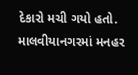દેકારો મચી ગયો હતો. માલવીયાનગરમાં મનહર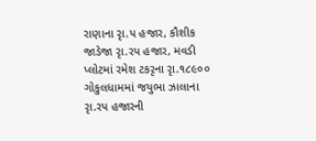રાણાના રૃા.પ હજાર, કૌશીક જાડેજા રૃા.રપ હજાર, મવડી પ્લોટમાં રમેશ ટકરૃના રૃા.૧૮૯૦૦ ગોકુલધામમાં જયુભા ઝાલાના રૃા.રપ હજારની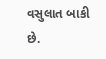વસુલાત બાકી છે.